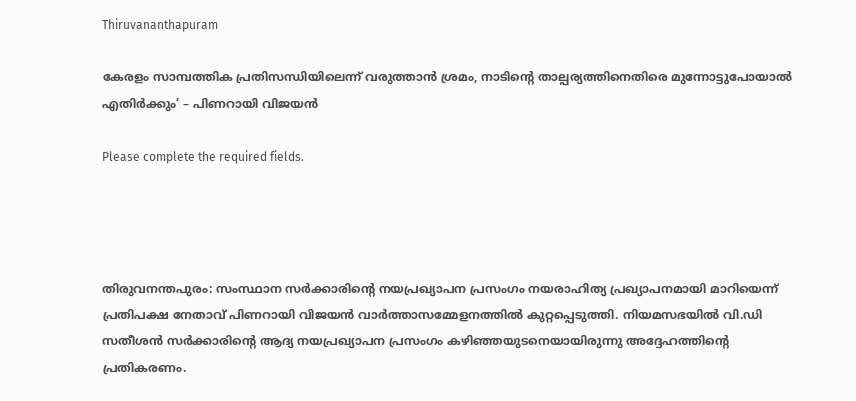Thiruvananthapuram

കേരളം സാമ്പത്തിക പ്രതിസന്ധിയിലെന്ന് വരുത്താൻ ശ്രമം, നാടിന്റെ താല്പര്യത്തിനെതിരെ മുന്നോട്ടുപോയാല്‍ എതിര്‍ക്കും’ – പിണറായി വിജയൻ

Please complete the required fields.




തിരുവനന്തപുരം: സംസ്ഥാന സർക്കാരിന്റെ നയപ്രഖ്യാപന പ്രസംഗം നയരാഹിത്യ പ്രഖ്യാപനമായി മാറിയെന്ന് പ്രതിപക്ഷ നേതാവ് പിണറായി വിജയൻ വാർത്താസമ്മേളനത്തിൽ കുറ്റപ്പെടുത്തി. നിയമസഭയിൽ വി.ഡി സതീശൻ സർക്കാരിന്റെ ആദ്യ നയപ്രഖ്യാപന പ്രസംഗം കഴിഞ്ഞയുടനെയായിരുന്നു അദ്ദേഹത്തിന്റെ പ്രതികരണം.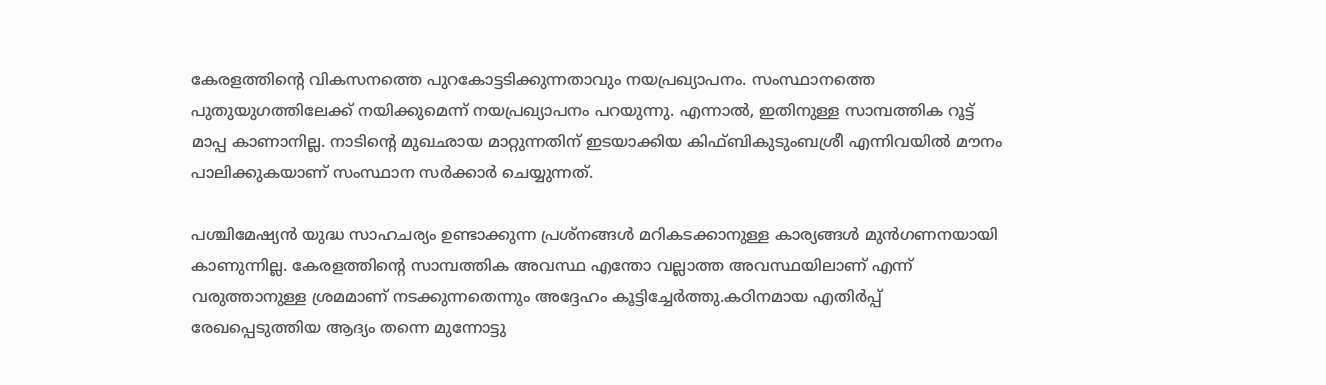കേരളത്തിന്റെ വികസനത്തെ പുറകോട്ടടിക്കുന്നതാവും നയപ്രഖ്യാപനം. സംസ്ഥാനത്തെ പുതുയുഗത്തിലേക്ക് നയിക്കുമെന്ന് നയപ്രഖ്യാപനം പറയുന്നു. എന്നാല്‍, ഇതിനുള്ള സാമ്പത്തിക റൂട്ട് മാപ്പ കാണാനില്ല. നാടിന്റെ മുഖഛായ മാറ്റുന്നതിന് ഇടയാക്കിയ കിഫ്ബികുടുംബശ്രീ എന്നിവയില്‍ മൗനം പാലിക്കുകയാണ് സംസ്ഥാന സര്‍ക്കാര്‍ ചെയ്യുന്നത്.

പശ്ചിമേഷ്യന്‍ യുദ്ധ സാഹചര്യം ഉണ്ടാക്കുന്ന പ്രശ്‌നങ്ങള്‍ മറികടക്കാനുള്ള കാര്യങ്ങള്‍ മുന്‍ഗണനയായി കാണുന്നില്ല. കേരളത്തിന്റെ സാമ്പത്തിക അവസ്ഥ എന്തോ വല്ലാത്ത അവസ്ഥയിലാണ് എന്ന് വരുത്താനുള്ള ശ്രമമാണ് നടക്കുന്നതെന്നും അദ്ദേഹം കൂട്ടിച്ചേര്‍ത്തു.കഠിനമായ എതിര്‍പ്പ് രേഖപ്പെടുത്തിയ ആദ്യം തന്നെ മുന്നോട്ടു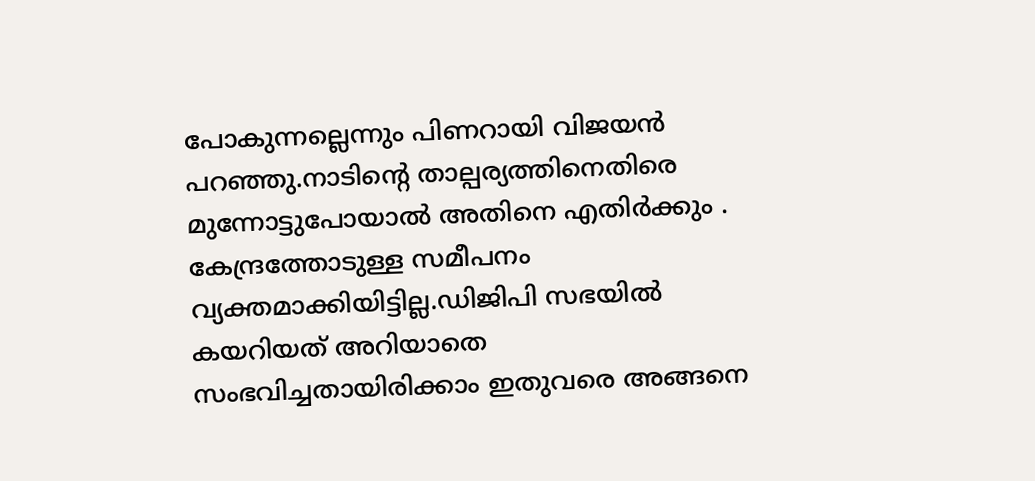പോകുന്നല്ലെന്നും പിണറായി വിജയന്‍ പറഞ്ഞു.നാടിന്റെ താല്പര്യത്തിനെതിരെ മുന്നോട്ടുപോയാല്‍ അതിനെ എതിര്‍ക്കും . കേന്ദ്രത്തോടുള്ള സമീപനം വ്യക്തമാക്കിയിട്ടില്ല.ഡിജിപി സഭയില്‍ കയറിയത് അറിയാതെ സംഭവിച്ചതായിരിക്കാം ഇതുവരെ അങ്ങനെ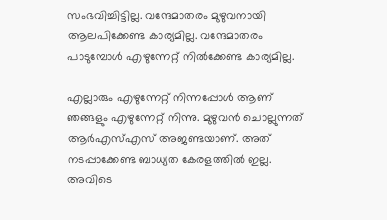സംഭവിച്ചിട്ടില്ല. വന്ദേമാതരം മുഴുവനായി ആലപിക്കേണ്ട കാര്യമില്ല. വന്ദേമാതരം പാടുമ്പോള്‍ എഴുന്നേറ്റ് നില്‍ക്കേണ്ട കാര്യമില്ല.

എല്ലാരും എഴുന്നേറ്റ് നിന്നപ്പോള്‍ ആണ് ഞങ്ങളും എഴുന്നേറ്റ് നിന്നു. മുഴുവന്‍ ചൊല്ലുന്നത് ആര്‍എസ്എസ് അജണ്ടയാണ്. അത് നടപ്പാക്കേണ്ട ബാധ്യത കേരളത്തില്‍ ഇല്ല. അവിടെ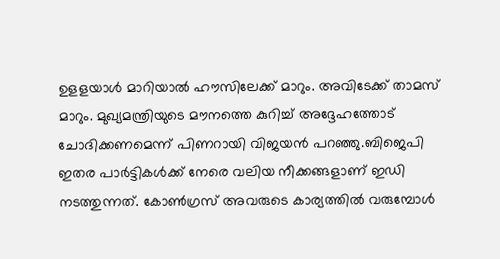ഉളളയാള്‍ മാറിയാല്‍ ഹൗസിലേക്ക് മാറും. അവിടേക്ക് താമസ് മാറും. മുഖ്യമന്ത്രിയുടെ മൗനത്തെ കുറിച്ച് അദ്ദേഹത്തോട് ചോദിക്കണമെന്ന് പിണറായി വിജയന്‍ പറഞ്ഞു.ബിജെപി ഇതര പാര്‍ട്ടികള്‍ക്ക് നേരെ വലിയ നീക്കങ്ങളാണ് ഇഡി നടത്തുന്നത്. കോണ്‍ഗ്രസ് അവരുടെ കാര്യത്തില്‍ വരുമ്പോള്‍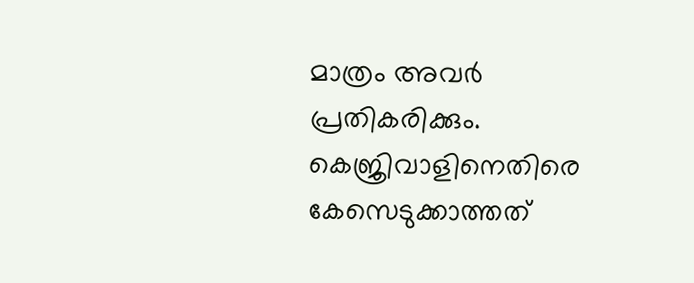മാത്രം അവര്‍ പ്രതികരിക്കും. കെജ്രിവാളിനെതിരെ കേസെടുക്കാത്തത്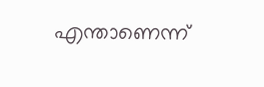എന്താണെന്ന്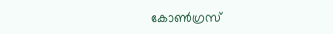കോണ്‍ഗ്രസ്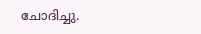ചോദിച്ചു.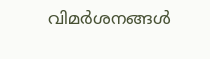വിമര്‍ശനങ്ങള്‍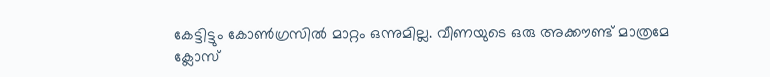കേട്ടിട്ടും കോണ്‍ഗ്രസില്‍ മാറ്റം ഒന്നുമില്ല. വീണയുടെ ഒരു അക്കൗണ്ട് മാത്രമേ ക്ലോസ്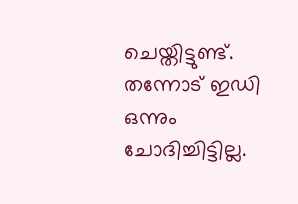ചെയ്തിട്ടുണ്ട്. തന്നോട് ഇഡി ഒന്നും ചോദിച്ചിട്ടില്ല.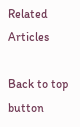Related Articles

Back to top button